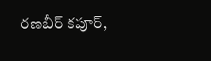రణబీర్ కపూర్,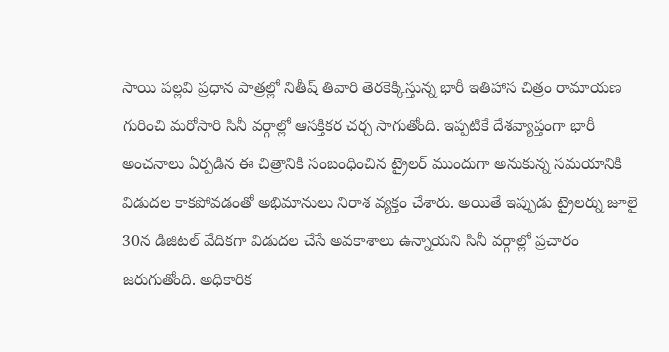సాయి పల్లవి ప్రధాన పాత్రల్లో నితీష్ తివారి తెరకెక్కిస్తున్న భారీ ఇతిహాస చిత్రం రామాయణ గురించి మరోసారి సినీ వర్గాల్లో ఆసక్తికర చర్చ సాగుతోంది. ఇప్పటికే దేశవ్యాప్తంగా భారీ అంచనాలు ఏర్పడిన ఈ చిత్రానికి సంబంధించిన ట్రైలర్ ముందుగా అనుకున్న సమయానికి విడుదల కాకపోవడంతో అభిమానులు నిరాశ వ్యక్తం చేశారు. అయితే ఇప్పుడు ట్రైలర్ను జూలై 30న డిజిటల్ వేదికగా విడుదల చేసే అవకాశాలు ఉన్నాయని సినీ వర్గాల్లో ప్రచారం జరుగుతోంది. అధికారిక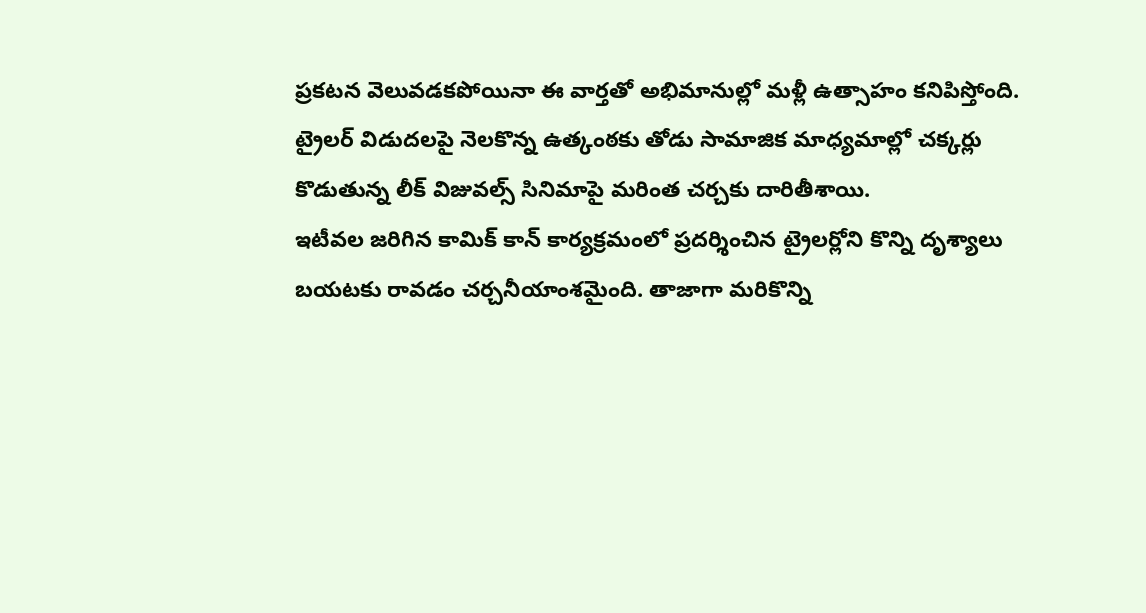ప్రకటన వెలువడకపోయినా ఈ వార్తతో అభిమానుల్లో మళ్లీ ఉత్సాహం కనిపిస్తోంది. ట్రైలర్ విడుదలపై నెలకొన్న ఉత్కంఠకు తోడు సామాజిక మాధ్యమాల్లో చక్కర్లు కొడుతున్న లీక్ విజువల్స్ సినిమాపై మరింత చర్చకు దారితీశాయి.
ఇటీవల జరిగిన కామిక్ కాన్ కార్యక్రమంలో ప్రదర్శించిన ట్రైలర్లోని కొన్ని దృశ్యాలు బయటకు రావడం చర్చనీయాంశమైంది. తాజాగా మరికొన్ని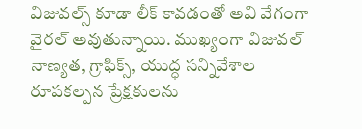విజువల్స్ కూడా లీక్ కావడంతో అవి వేగంగా వైరల్ అవుతున్నాయి. ముఖ్యంగా విజువల్ నాణ్యత, గ్రాఫిక్స్, యుద్ధ సన్నివేశాల రూపకల్పన ప్రేక్షకులను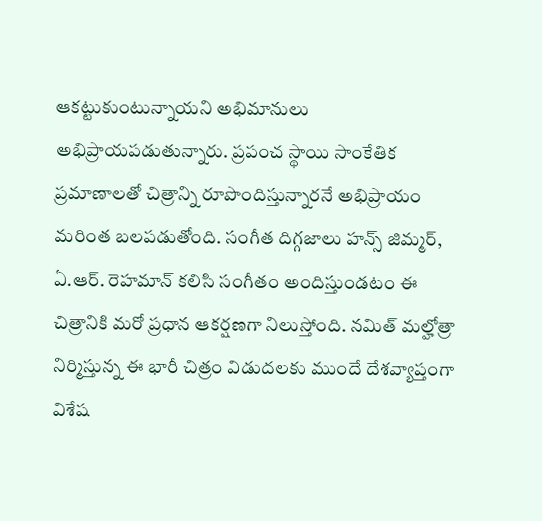ఆకట్టుకుంటున్నాయని అభిమానులు అభిప్రాయపడుతున్నారు. ప్రపంచ స్థాయి సాంకేతిక ప్రమాణాలతో చిత్రాన్ని రూపొందిస్తున్నారనే అభిప్రాయం మరింత బలపడుతోంది. సంగీత దిగ్గజాలు హన్స్ జిమ్మర్, ఏ.ఆర్. రెహమాన్ కలిసి సంగీతం అందిస్తుండటం ఈ చిత్రానికి మరో ప్రధాన ఆకర్షణగా నిలుస్తోంది. నమిత్ మల్హోత్రా నిర్మిస్తున్న ఈ భారీ చిత్రం విడుదలకు ముందే దేశవ్యాప్తంగా విశేష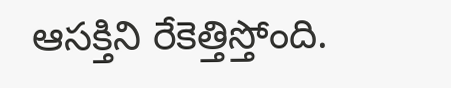ఆసక్తిని రేకెత్తిస్తోంది.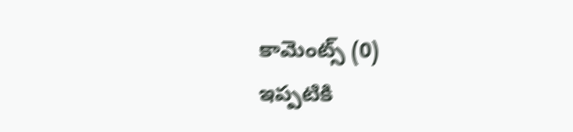కామెంట్స్ (0)
ఇప్పటికి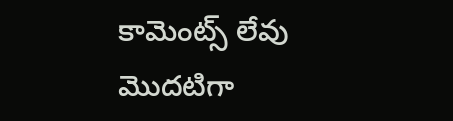కామెంట్స్ లేవు
మొదటిగా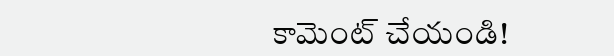కామెంట్ చేయండి!